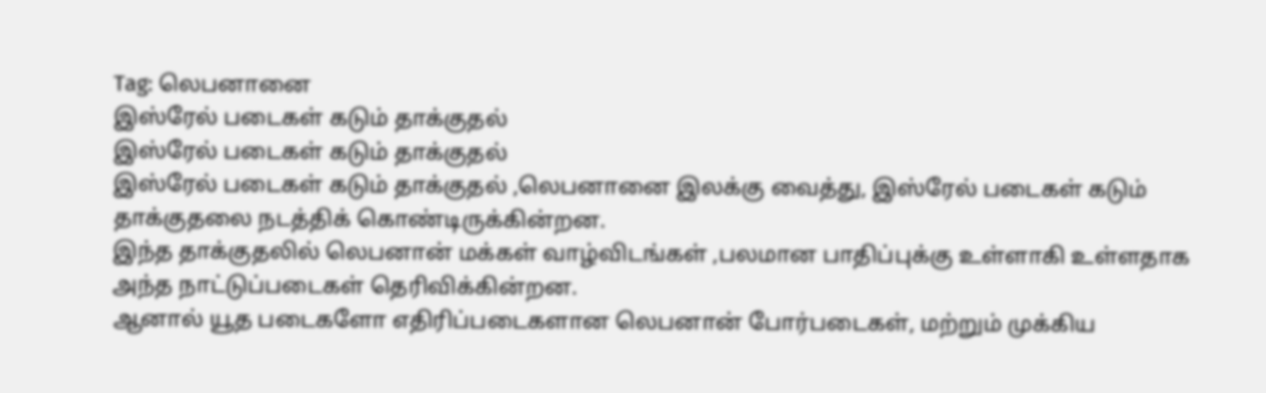Tag: லெபனானை
இஸ்ரேல் படைகள் கடும் தாக்குதல்
இஸ்ரேல் படைகள் கடும் தாக்குதல்
இஸ்ரேல் படைகள் கடும் தாக்குதல் ,லெபனானை இலக்கு வைத்து, இஸ்ரேல் படைகள் கடும் தாக்குதலை நடத்திக் கொண்டிருக்கின்றன.
இந்த தாக்குதலில் லெபனான் மக்கள் வாழ்விடங்கள் ,பலமான பாதிப்புக்கு உள்ளாகி உள்ளதாக அந்த நாட்டுப்படைகள் தெரிவிக்கின்றன.
ஆனால் யூத படைகளோ எதிரிப்படைகளான லெபனான் போர்படைகள், மற்றும் முக்கிய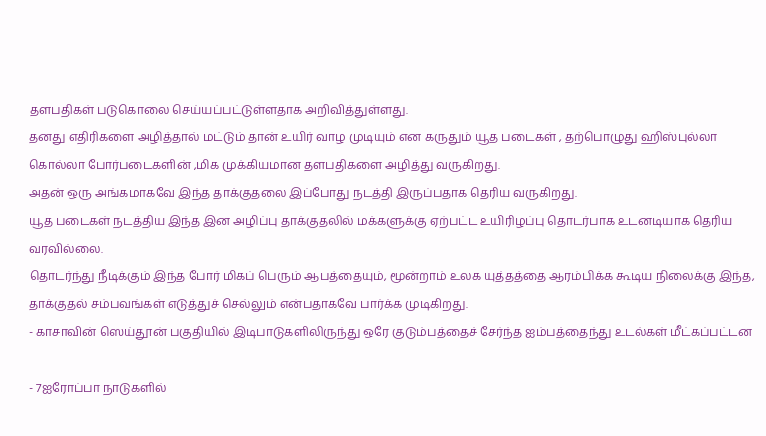தளபதிகள் படுகொலை செய்யப்பட்டுள்ளதாக அறிவித்துள்ளது.
தனது எதிரிகளை அழித்தால் மட்டும் தான் உயிர் வாழ முடியும் என கருதும் யூத படைகள் , தற்பொழுது ஹிஸ்புல்லா கொல்லா போர்படைகளின் ,மிக முக்கியமான தளபதிகளை அழித்து வருகிறது.
அதன் ஒரு அங்கமாகவே இந்த தாக்குதலை இப்போது நடத்தி இருப்பதாக தெரிய வருகிறது.
யூத படைகள் நடத்திய இந்த இன அழிப்பு தாக்குதலில் மக்களுக்கு ஏற்பட்ட உயிரிழப்பு தொடர்பாக உடனடியாக தெரிய வரவில்லை.
தொடர்ந்து நீடிக்கும் இந்த போர் மிகப் பெரும் ஆபத்தையும், மூன்றாம் உலக யுத்தத்தை ஆரம்பிக்க கூடிய நிலைக்கு இந்த, தாக்குதல் சம்பவங்கள் எடுத்துச் செல்லும் என்பதாகவே பார்க்க முடிகிறது.
- காசாவின் ஸெய்தூன் பகுதியில் இடிபாடுகளிலிருந்து ஒரே குடும்பத்தைச் சேர்ந்த ஐம்பத்தைந்து உடல்கள் மீட்கப்பட்டன

- 7ஐரோப்பா நாடுகளில்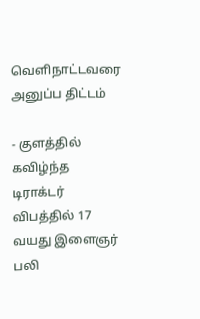வெளிநாட்டவரை அனுப்ப திட்டம்

- குளத்தில் கவிழ்ந்த டிராக்டர் விபத்தில் 17 வயது இளைஞர் பலி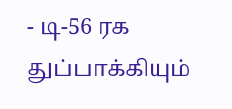- டி-56 ரக துப்பாக்கியும்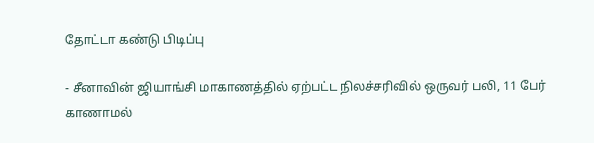தோட்டா கண்டு பிடிப்பு

- சீனாவின் ஜியாங்சி மாகாணத்தில் ஏற்பட்ட நிலச்சரிவில் ஒருவர் பலி, 11 பேர் காணாமல்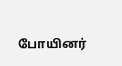போயினர்